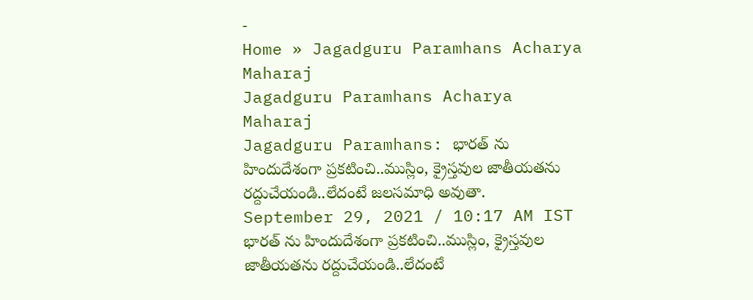-
Home » Jagadguru Paramhans Acharya Maharaj
Jagadguru Paramhans Acharya Maharaj
Jagadguru Paramhans: భారత్ ను హిందుదేశంగా ప్రకటించి..ముస్లిం, క్రైస్తవుల జాతీయతను రద్దుచేయండి..లేదంటే జలసమాధి అవుతా.
September 29, 2021 / 10:17 AM IST
భారత్ ను హిందుదేశంగా ప్రకటించి..ముస్లిం, క్రైస్తవుల జాతీయతను రద్దుచేయండి..లేదంటే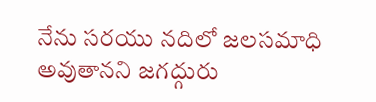నేను సరయు నదిలో జలసమాధి అవుతానని జగద్గురు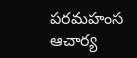పరమహంస ఆచార్య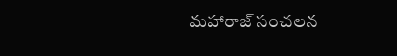మహారాజ్ సంచలన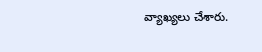వ్యాఖ్యలు చేశారు.